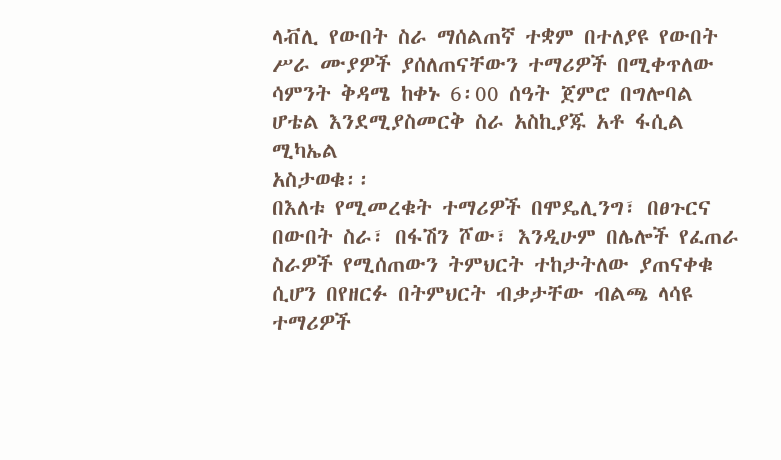ላቭሊ የውበት ስራ ማሰልጠኛ ተቋም በተለያዩ የውበት ሥራ ሙያዎች ያሰለጠናቸውን ተማሪዎች በሚቀጥለው
ሳምንት ቅዳሜ ከቀኑ 6፡00 ሰዓት ጀምሮ በግሎባል ሆቴል እንደሚያስመርቅ ስራ አስኪያጁ አቶ ፋሲል ሚካኤል
አስታወቁ፡፡
በእለቱ የሚመረቁት ተማሪዎች በሞዴሊንግ፣ በፀጉርና በውበት ስራ፣ በፋሽን ሾው፣ እንዲሁም በሌሎች የፈጠራ
ስራዎች የሚሰጠውን ትምህርት ተከታትለው ያጠናቀቁ ሲሆን በየዘርፉ በትምህርት ብቃታቸው ብልጫ ላሳዩ
ተማሪዎች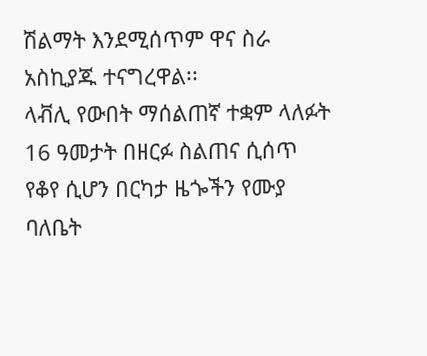ሽልማት እንደሚሰጥም ዋና ስራ አስኪያጁ ተናግረዋል፡፡
ላቭሊ የውበት ማሰልጠኛ ተቋም ላለፉት 16 ዓመታት በዘርፉ ስልጠና ሲሰጥ የቆየ ሲሆን በርካታ ዜጐችን የሙያ
ባለቤት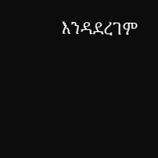እንዳደረገም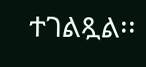ተገልጿል፡፡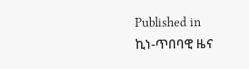Published in
ኪነ-ጥበባዊ ዜና